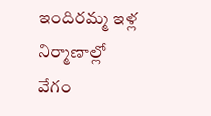ఇందిరమ్మ ఇళ్ల నిర్మాణాల్లో వేగం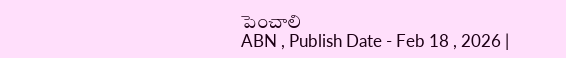పెంచాలి
ABN , Publish Date - Feb 18 , 2026 |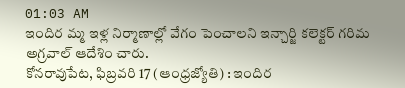01:03 AM
ఇందిర మ్మ ఇళ్ల నిర్మాణాల్లో వేగం పెంచాలని ఇన్చార్జి కలెక్టర్ గరిమ అగ్రవాల్ ఆదేశిం చారు.
కోనరావుపేట, ఫిబ్రవరి 17 (ఆంధ్రజ్యోతి) : ఇందిర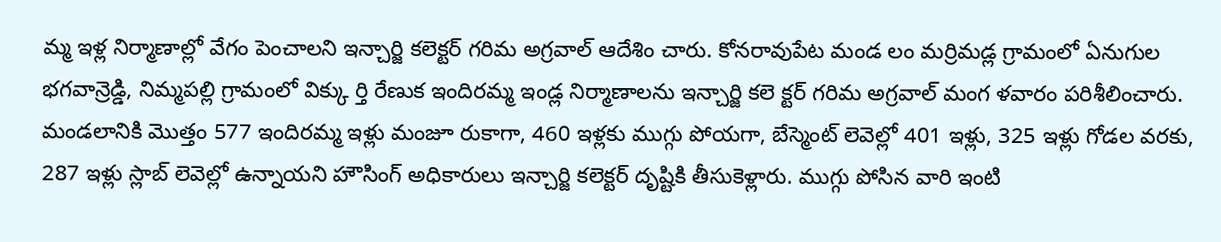మ్మ ఇళ్ల నిర్మాణాల్లో వేగం పెంచాలని ఇన్చార్జి కలెక్టర్ గరిమ అగ్రవాల్ ఆదేశిం చారు. కోనరావుపేట మండ లం మర్రిమడ్ల గ్రామంలో ఏనుగుల భగవాన్రెడ్డి, నిమ్మపల్లి గ్రామంలో విక్కు ర్తి రేణుక ఇందిరమ్మ ఇండ్ల నిర్మాణాలను ఇన్చార్జి కలె క్టర్ గరిమ అగ్రవాల్ మంగ ళవారం పరిశీలించారు. మండలానికి మొత్తం 577 ఇందిరమ్మ ఇళ్లు మంజూ రుకాగా, 460 ఇళ్లకు ముగ్గు పోయగా, బేస్మెంట్ లెవెల్లో 401 ఇళ్లు, 325 ఇళ్లు గోడల వరకు, 287 ఇళ్లు స్లాబ్ లెవెల్లో ఉన్నాయని హౌసింగ్ అధికారులు ఇన్చార్జి కలెక్టర్ దృష్టికి తీసుకెళ్లారు. ముగ్గు పోసిన వారి ఇంటి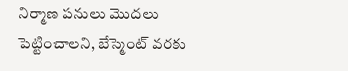నిర్మాణ పనులు మొదలు పెట్టించాలని, బేస్మెంట్ వరకు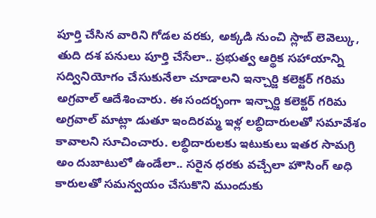పూర్తి చేసిన వారిని గోడల వరకు, అక్కడి నుంచి స్లాబ్ లెవెల్కు, తుది దశ పనులు పూర్తి చేసేలా.. ప్రభుత్వ ఆర్థిక సహాయాన్ని సద్వినియోగం చేసుకునేలా చూడాలని ఇన్చార్జి కలెక్టర్ గరిమ అగ్రవాల్ ఆదేశించారు. ఈ సందర్భంగా ఇన్చార్జి కలెక్టర్ గరిమ అగ్రవాల్ మాట్లా డుతూ ఇందిరమ్మ ఇళ్ల లబ్ధిదారులతో సమావేశం కావాలని సూచించారు. లబ్ధిదారులకు ఇటుకులు ఇతర సామగ్రి అం దుబాటులో ఉండేలా.. సరైన ధరకు వచ్చేలా హౌసింగ్ అధి కారులతో సమన్వయం చేసుకొని ముందుకు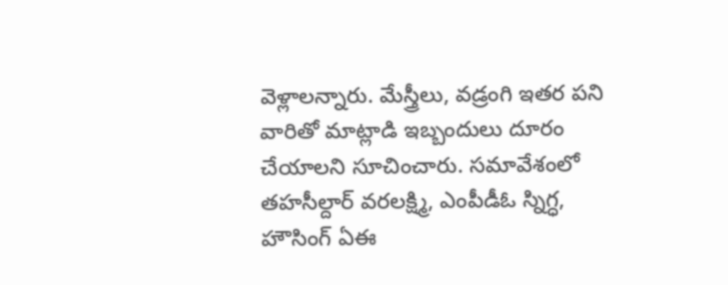వెళ్లాలన్నారు. మేస్త్రీలు, వడ్రంగి ఇతర పని వారితో మాట్లాడి ఇబ్బందులు దూరం చేయాలని సూచించారు. సమావేశంలో తహసీల్దార్ వరలక్ష్మి, ఎంపీడీఓ స్నిగ్ధ, హౌసింగ్ ఏఈ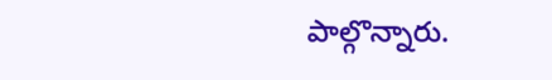పాల్గొన్నారు.